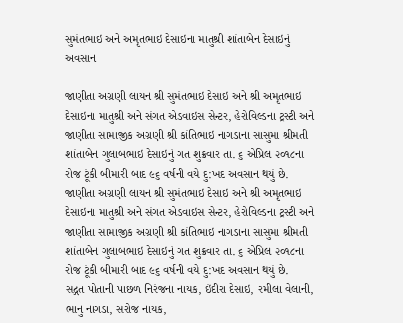સુમંતભાઇ અને અમૃતભાઇ દેસાઇના માતુશ્રી શાંતાબેન દેસાઇનું અવસાન

જાણીતા અગ્રણી લાયન શ્રી સુમંતભાઇ દેસાઇ અને શ્રી અમૃતભાઇ દેસાઇના માતુશ્રી અને સંગત એડવાઇસ સેન્ટર, હેરોવિલ્ડના ટ્રસ્ટી અને જાણીતા સામાજીક અગ્રણી શ્રી કાંતિભાઇ નાગડાના સાસુમા શ્રીમતી શાંતાબેન ગુલાબભાઇ દેસાઇનું ગત શુક્રવાર તા. ૬ એપ્રિલ ૨૦૧૮ના રોજ ટૂંકી બીમારી બાદ ૯૬ વર્ષની વયે દુ:ખદ અવસાન થયું છે.
જાણીતા અગ્રણી લાયન શ્રી સુમંતભાઇ દેસાઇ અને શ્રી અમૃતભાઇ દેસાઇના માતુશ્રી અને સંગત એડવાઇસ સેન્ટર, હેરોવિલ્ડના ટ્રસ્ટી અને જાણીતા સામાજીક અગ્રણી શ્રી કાંતિભાઇ નાગડાના સાસુમા શ્રીમતી શાંતાબેન ગુલાબભાઇ દેસાઇનું ગત શુક્રવાર તા. ૬ એપ્રિલ ૨૦૧૮ના રોજ ટૂંકી બીમારી બાદ ૯૬ વર્ષની વયે દુ:ખદ અવસાન થયું છે.
સદ્ગત પોતાની પાછળ નિરંજના નાયક, ઇંદીરા દેસાઇ, રમીલા વેલાની, ભાનુ નાગડા, સરોજ નાયક,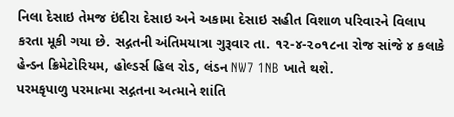નિલા દેસાઇ તેમજ ઇંદીરા દેસાઇ અને અકામા દેસાઇ સહીત વિશાળ પરિવારને વિલાપ કરતા મૂકી ગયા છે. સદ્ગતની અંતિમયાત્રા ગુરૂવાર તા. ૧૨-૪-૨૦૧૮ના રોજ સાંજે ૪ કલાકે હેન્ડન ક્રિમેટોરિયમ, હોલ્ડર્સ હિલ રોડ, લંડન NW7 1NB ખાતે થશે.
પરમકૃપાળુ પરમાત્મા સદ્ગતના અત્માને શાંતિ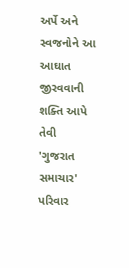અર્પે અને સ્વજનોને આ આઘાત જીરવવાની શક્તિ આપે તેવી 'ગુજરાત સમાચાર' પરિવાર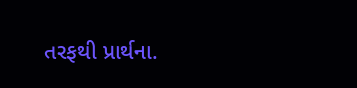તરફથી પ્રાર્થના.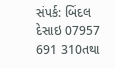સંપર્ક: બિંદલ દેસાઇ 07957 691 310તથા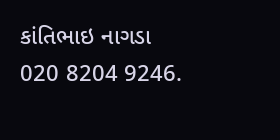કાંતિભાઇ નાગડા 020 8204 9246.